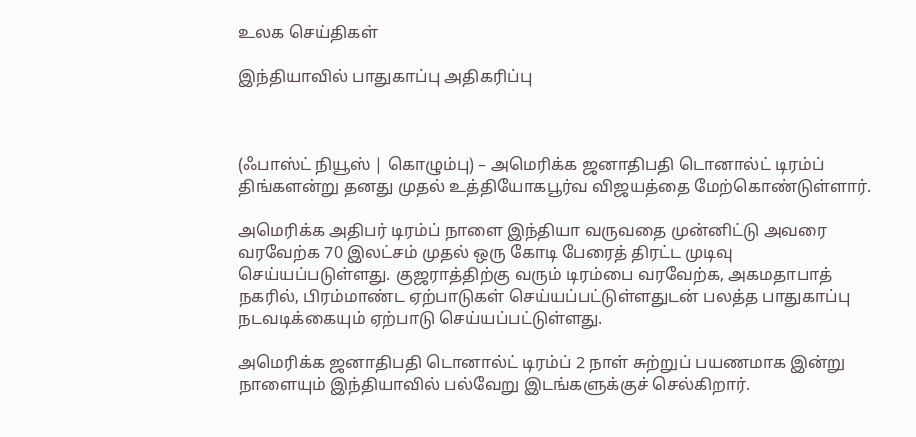உலக செய்திகள்

இந்தியாவில் பாதுகாப்பு அதிகரிப்பு



(ஃபாஸ்ட் நியூஸ் | கொழும்பு) – அமெரிக்க ஜனாதிபதி டொனால்ட் டிரம்ப் திங்களன்று தனது முதல் உத்தியோகபூர்வ விஜயத்தை மேற்கொண்டுள்ளார்.

அமெரிக்க அதிபர் டிரம்ப் நாளை இந்தியா வருவதை முன்னிட்டு அவரை வரவேற்க 70 இலட்சம் முதல் ஒரு கோடி பேரைத் திரட்ட முடிவு செய்யப்படுள்ளது. குஜராத்திற்கு வரும் டிரம்பை வரவேற்க, அகமதாபாத் நகரில், பிரம்மாண்ட ஏற்பாடுகள் செய்யப்பட்டுள்ளதுடன் பலத்த பாதுகாப்பு நடவடிக்கையும் ஏற்பாடு செய்யப்பட்டுள்ளது.

அமெரிக்க ஜனாதிபதி டொனால்ட் டிரம்ப் 2 நாள் சுற்றுப் பயணமாக இன்று நாளையும் இந்தியாவில் பல்வேறு இடங்களுக்குச் செல்கிறார்.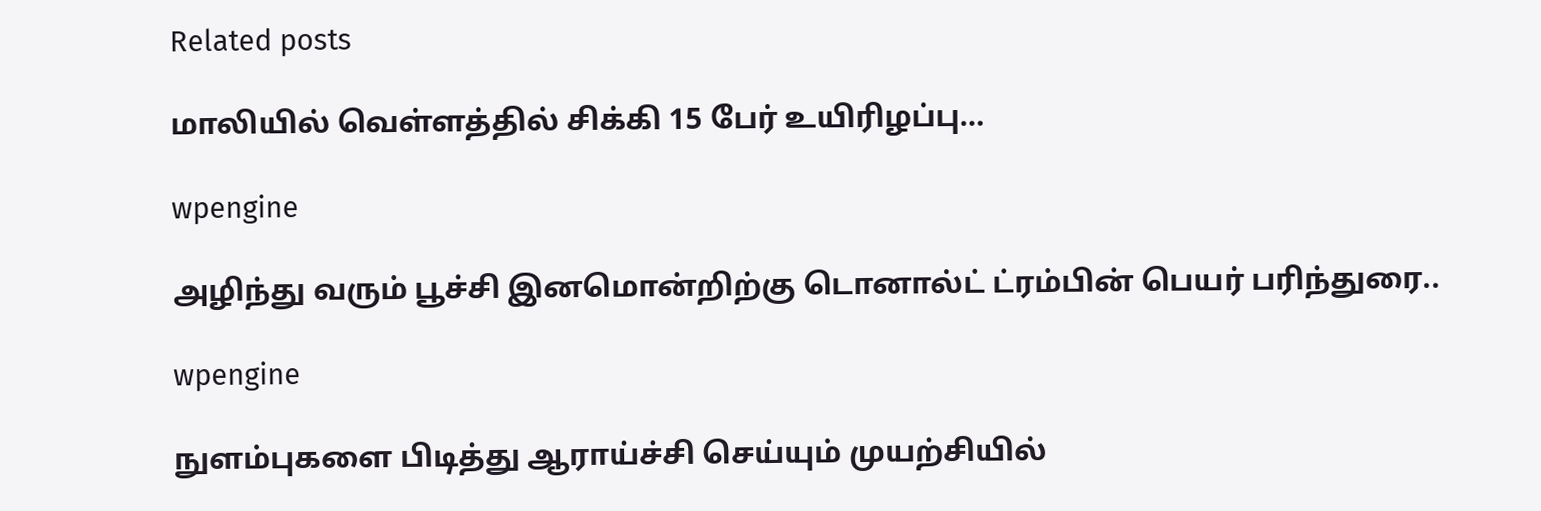Related posts

மாலியில் வெள்ளத்தில் சிக்கி 15 பேர் உயிரிழப்பு…

wpengine

அழிந்து வரும் பூச்சி இனமொன்றிற்கு டொனால்ட் ட்ரம்பின் பெயர் பரிந்துரை..

wpengine

நுளம்புகளை பிடித்து ஆராய்ச்சி செய்யும் முயற்சியில்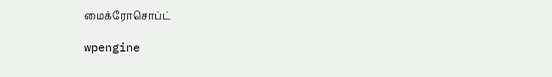மைக்ரோசொப்ட்

wpengine